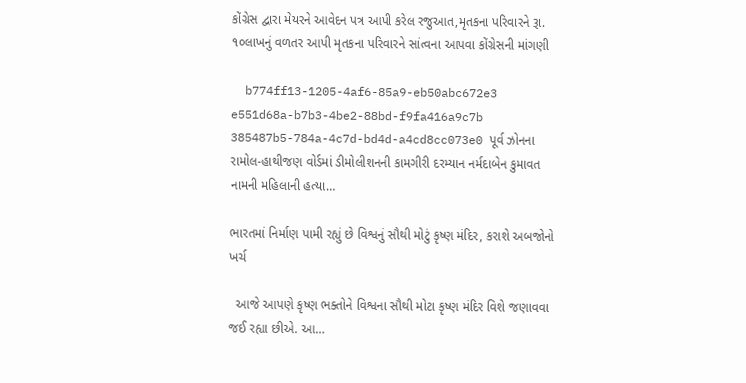કોંગ્રેસ દ્વારા મેયરને આવેદન પત્ર આપી કરેલ રજુઆત,મૃતકના પરિવારને રૂા. ૧૦લાખનું વળતર આપી મૃતકના પરિવારને સાંત્વના આપવા કોંગ્રેસની માંગણી

  b774ff13-1205-4af6-85a9-eb50abc672e3 e551d68a-b7b3-4be2-88bd-f9fa416a9c7b 385487b5-784a-4c7d-bd4d-a4cd8cc073e0 પૂર્વ ઝોનના રામોલ-હાથીજણ વોર્ડમાં ડીમોલીશનની કામગીરી દરમ્યાન નર્મદાબેન કુમાવત નામની મહિલાની હત્યા…

ભારતમાં નિર્માણ પામી રહ્યું છે વિશ્વનું સૌથી મોટું કૃષ્ણ મંદિર, કરાશે અબજોનો ખર્ચ

  આજે આપણે કૃષ્ણ ભક્તોને વિશ્વના સૌથી મોટા કૃષ્ણ મંદિર વિશે જણાવવા જઈ રહ્યા છીએ. આ…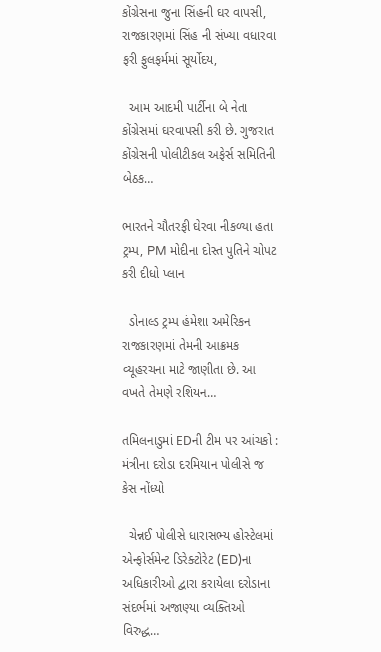કોંગ્રેસના જુના સિંહની ઘર વાપસી, રાજકારણમાં સિંહ ની સંખ્યા વધારવા ફરી ફુલફર્મમાં સૂર્યોદય,

  આમ આદમી પાર્ટીના બે નેતા કોંગ્રેસમાં ઘરવાપસી કરી છે. ગુજરાત કોંગ્રેસની પોલીટીકલ અફેર્સ સમિતિની બેઠક…

ભારતને ચૌતરફી ઘેરવા નીકળ્યા હતા ટ્રમ્પ, PM મોદીના દોસ્ત પુતિને ચોપટ કરી દીધો પ્લાન

  ડોનાલ્ડ ટ્રમ્પ હંમેશા અમેરિકન રાજકારણમાં તેમની આક્રમક વ્યૂહરચના માટે જાણીતા છે. આ વખતે તેમણે રશિયન…

તમિલનાડુમાં EDની ટીમ પર આંચકો : મંત્રીના દરોડા દરમિયાન પોલીસે જ કેસ નોંધ્યો

  ચેન્નઈ પોલીસે ધારાસભ્ય હોસ્ટેલમાં એન્ફોર્સમેન્ટ ડિરેક્ટોરેટ (ED)ના અધિકારીઓ દ્વારા કરાયેલા દરોડાના સંદર્ભમાં અજાણ્યા વ્યક્તિઓ વિરુદ્ધ…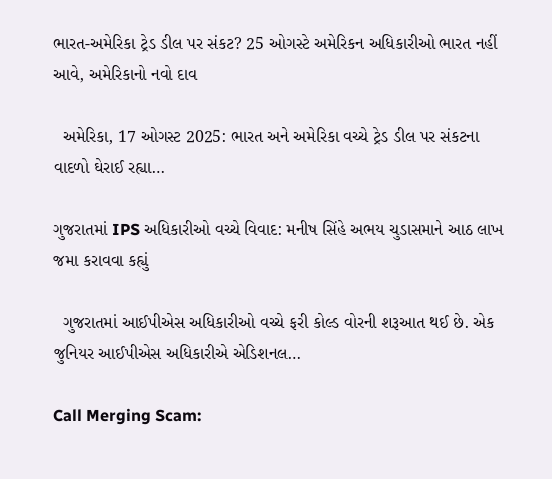ભારત-અમેરિકા ટ્રેડ ડીલ પર સંકટ? 25 ઓગસ્ટે અમેરિકન અધિકારીઓ ભારત નહીં આવે, અમેરિકાનો નવો દાવ

  અમેરિકા, 17 ઓગસ્ટ 2025: ભારત અને અમેરિકા વચ્ચે ટ્રેડ ડીલ પર સંકટના વાદળો ઘેરાઈ રહ્યા…

ગુજરાતમાં IPS અધિકારીઓ વચ્ચે વિવાદ: મનીષ સિંહે અભય ચુડાસમાને આઠ લાખ જમા કરાવવા કહ્યું

  ગુજરાતમાં આઈપીએસ અધિકારીઓ વચ્ચે ફરી કોલ્ડ વોરની શરૂઆત થઈ છે. એક જુનિયર આઈપીએસ અધિકારીએ એડિશનલ…

Call Merging Scam: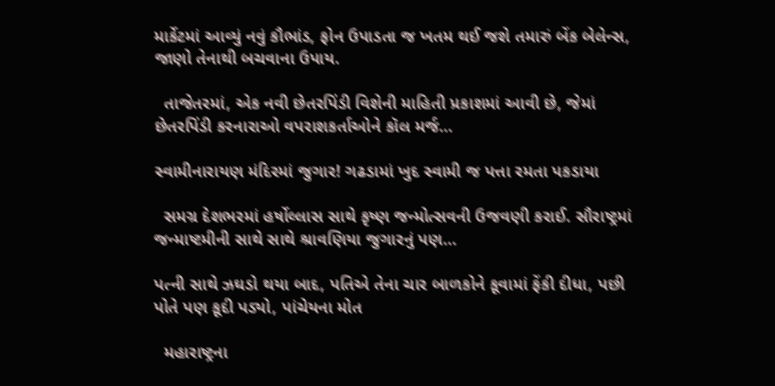માર્કેટમાં આવ્યું નવું કૌભાંડ, ફોન ઉપાડતા જ ખતમ થઈ જશે તમારું બેંક બેલેન્સ, જાણો તેનાથી બચવાના ઉપાય.

  તાજેતરમાં, એક નવી છેતરપિંડી વિશેની માહિતી પ્રકાશમાં આવી છે, જેમાં છેતરપિંડી કરનારાઓ વપરાશકર્તાઓને કૉલ મર્જ…

સ્વામીનારાયણ મંદિરમાં જુગાર! ગઢડામાં ખુદ સ્વામી જ પત્તા રમતા પકડાયા

  સમગ્ર દેશભરમાં હર્ષોલ્લાસ સાથે કૃષ્ણ જન્મોત્સવની ઉજવણી કરાઈ. સૌરાષ્ટ્રમાં જન્માષ્ટમીની સાથે સાથે શ્રાવણિયા જુગારનું પણ…

પત્ની સાથે ઝઘડો થયા બાદ, પતિએ તેના ચાર બાળકોને કૂવામાં ફેંકી દીધા, પછી પોતે પણ કૂદી પડ્યો, પાંચેયના મોત

  મહારાષ્ટ્રના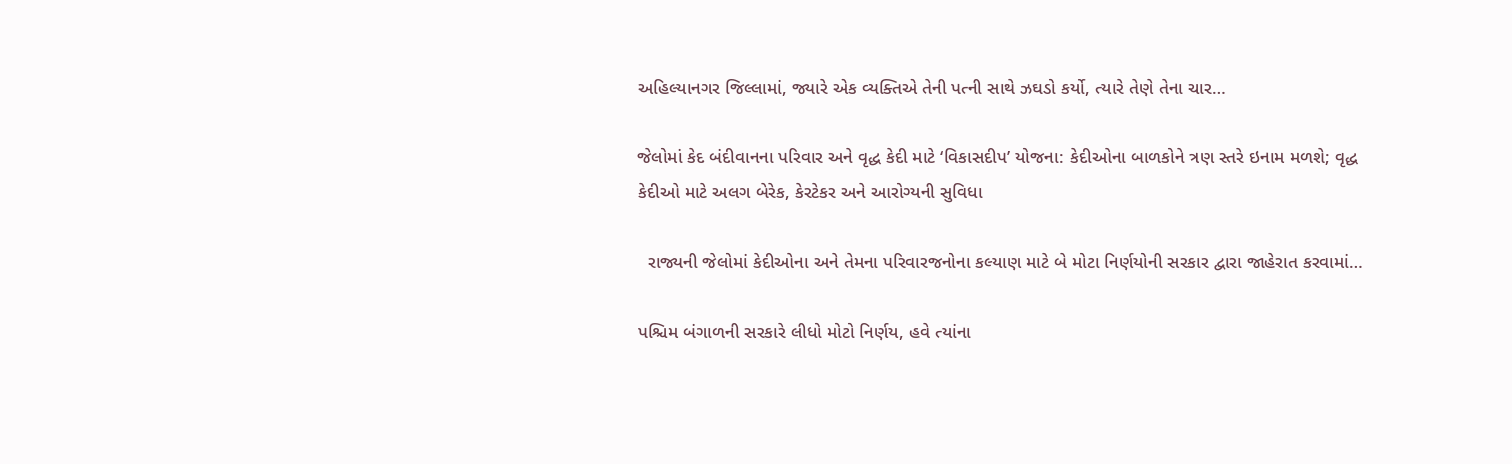અહિલ્યાનગર જિલ્લામાં, જ્યારે એક વ્યક્તિએ તેની પત્ની સાથે ઝઘડો કર્યો, ત્યારે તેણે તેના ચાર…

જેલોમાં કેદ બંદીવાનના પરિવાર અને વૃદ્ધ કેદી માટે ‘વિકાસદીપ’ યોજના: કેદીઓના બાળકોને ત્રણ સ્તરે ઇનામ મળશે; વૃદ્ધ કેદીઓ માટે અલગ બેરેક, કેરટેકર અને આરોગ્યની સુવિધા

  રાજ્યની જેલોમાં કેદીઓના અને તેમના પરિવારજનોના કલ્યાણ માટે બે મોટા નિર્ણયોની સરકાર દ્વારા જાહેરાત કરવામાં…

પશ્ચિમ બંગાળની સરકારે લીધો મોટો નિર્ણય, હવે ત્યાંના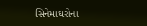સિનેમાઘરોના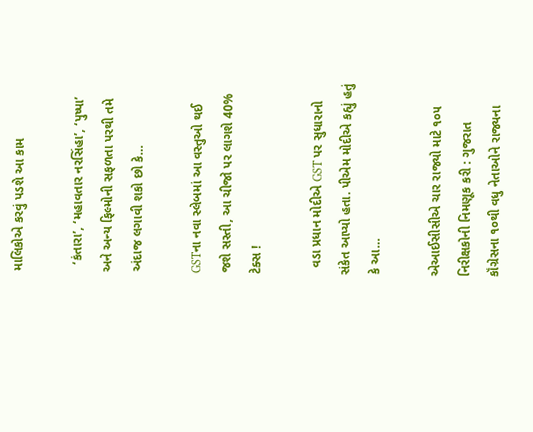માલિકોએ કરવું પડશે આ કામ

  ‘કંતારા’, ‘મહાવતાર નરસિંહા’, ‘પુષ્પા’ અને અન્ય ફિલ્મોની સફળતા પરથી તમે અંદાજ લગાવી શકો છો કે…

GSTના નવા સ્લેબમાં આ વસ્તુઓ થઈ જશે સસ્તી, આ ચીજો પર લાગશે 40% ટેક્સ !

  વડા પ્રધાન મોદીએ GST પર સુધારાનો સંકેત આપ્યો હતા. પીએમ મોદીએ કહ્યું હતું કે આ…

એઆઈસીસીએ ચાર રાજ્યો માટે ૧૦૫ નિરીક્ષકોની નિમણૂક કરી : ગુજરાત કૉંગ્રેસના ૧૦થી વધુ નેતાઓને રાજ્યના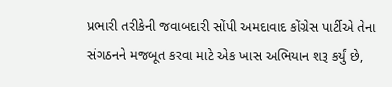પ્રભારી તરીકેની જવાબદારી સોંપી અમદાવાદ કોંગ્રેસ પાર્ટીએ તેના સંગઠનને મજબૂત કરવા માટે એક ખાસ અભિયાન શરૂ કર્યું છે,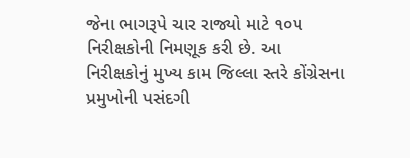જેના ભાગરૂપે ચાર રાજ્યો માટે ૧૦૫ નિરીક્ષકોની નિમણૂક કરી છે. આ નિરીક્ષકોનું મુખ્ય કામ જિલ્લા સ્તરે કોંગ્રેસના પ્રમુખોની પસંદગી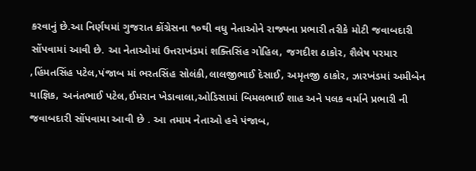કરવાનું છે.આ નિર્ણયમાં ગુજરાત કોંગ્રેસના ૧૦થી વધુ નેતાઓને રાજ્યના પ્રભારી તરીકે મોટી જવાબદારી સોંપવામાં આવી છે. આ નેતાઓમાં ઉત્તરાખંડમાં શક્તિસિંહ ગોહિલ, જગદીશ ઠાકોર, શૈલેષ પરમાર ,હિંમતસિંહ પટેલ,પંજાબ માં ભરતસિંહ સોલંકી,લાલજીભાઈ દેસાઈ, અમૃતજી ઠાકોર, ઝારખંડમાં અમીબેન યાજ્ઞિક, અનંતભાઈ પટેલ,ઈમરાન ખેડાવાલા,ઓડિસામાં બિમલભાઈ શાહ અને પલક વર્માને પ્રભારી ની જવાબદારી સોંપવામા આવી છે . આ તમામ નેતાઓ હવે પંજાબ,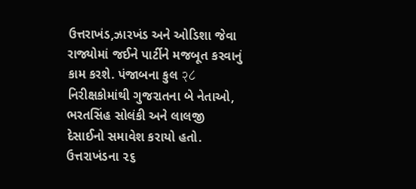ઉત્તરાખંડ,ઝારખંડ અને ઓડિશા જેવા રાજ્યોમાં જઈને પાર્ટીને મજબૂત કરવાનું કામ કરશે. પંજાબના કુલ २८ નિરીક્ષકોમાંથી ગુજરાતના બે નેતાઓ, ભરતસિંહ સોલંકી અને લાલજી દેસાઈનો સમાવેશ કરાયો હતો. ઉત્તરાખંડના ૨૬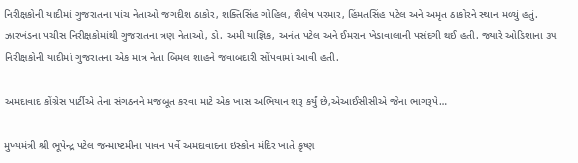નિરીક્ષકોની યાદીમાં ગુજરાતના પાંચ નેતાઓ જગદીશ ઠાકોર, શક્તિસિંહ ગોહિલ, શૈલેષ પરમાર, હિંમતસિંહ પટેલ અને અમૃત ઠાકોરને સ્થાન મળ્યું હતું. ઝારખંડના પચીસ નિરીક્ષકોમાંથી ગુજરાતના ત્રણ નેતાઓ, ડો. અમી યાજ્ઞિક, અનંત પટેલ અને ઈમરાન ખેડાવાલાની પસંદગી થઈ હતી. જ્યારે ઓડિશાના ૩૫ નિરીક્ષકોની યાદીમાં ગુજરાતના એક માત્ર નેતા બિમલ શાહને જવાબદારી સોંપવામાં આવી હતી.

અમદાવાદ કોંગ્રેસ પાર્ટીએ તેના સંગઠનને મજબૂત કરવા માટે એક ખાસ અભિયાન શરૂ કર્યું છે,એઆઈસીસીએ જેના ભાગરૂપે…

મુખ્યમંત્રી શ્રી ભૂપેન્દ્ર પટેલ જન્માષ્ટમીના પાવન પર્વે અમદાવાદના ઇસ્કોન મંદિર ખાતે કૃષ્ણ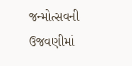જન્મોત્સવની ઉજવણીમાં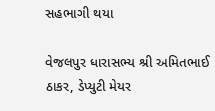સહભાગી થયા

વેજલપુર ધારાસભ્ય શ્રી અમિતભાઈ ઠાકર, ડેપ્યુટી મેયર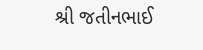શ્રી જતીનભાઈ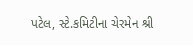પટેલ, સ્ટે.કમિટીના ચેરમેન શ્રી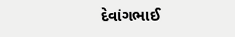દેવાંગભાઈ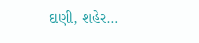દાણી, શહેર…